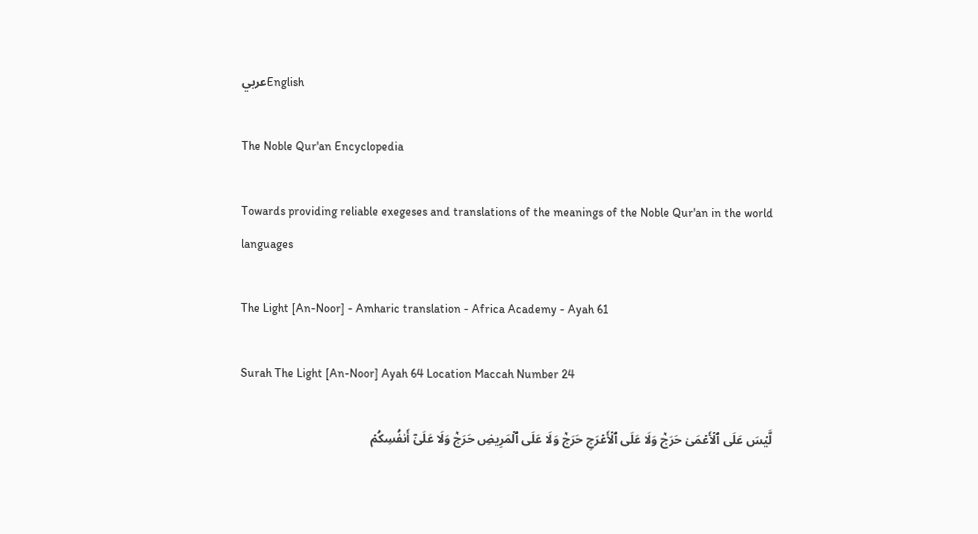عربيEnglish

The Noble Qur'an Encyclopedia

Towards providing reliable exegeses and translations of the meanings of the Noble Qur'an in the world languages

The Light [An-Noor] - Amharic translation - Africa Academy - Ayah 61

Surah The Light [An-Noor] Ayah 64 Location Maccah Number 24

لَّيۡسَ عَلَى ٱلۡأَعۡمَىٰ حَرَجٞ وَلَا عَلَى ٱلۡأَعۡرَجِ حَرَجٞ وَلَا عَلَى ٱلۡمَرِيضِ حَرَجٞ وَلَا عَلَىٰٓ أَنفُسِكُمۡ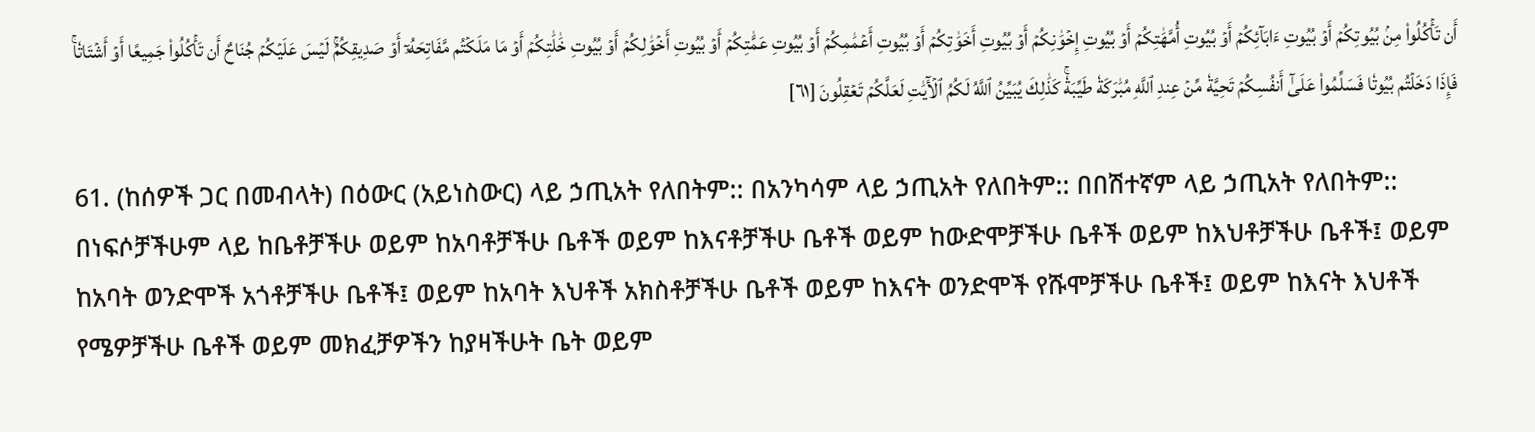أَن تَأۡكُلُواْ مِنۢ بُيُوتِكُمۡ أَوۡ بُيُوتِ ءَابَآئِكُمۡ أَوۡ بُيُوتِ أُمَّهَٰتِكُمۡ أَوۡ بُيُوتِ إِخۡوَٰنِكُمۡ أَوۡ بُيُوتِ أَخَوَٰتِكُمۡ أَوۡ بُيُوتِ أَعۡمَٰمِكُمۡ أَوۡ بُيُوتِ عَمَّٰتِكُمۡ أَوۡ بُيُوتِ أَخۡوَٰلِكُمۡ أَوۡ بُيُوتِ خَٰلَٰتِكُمۡ أَوۡ مَا مَلَكۡتُم مَّفَاتِحَهُۥٓ أَوۡ صَدِيقِكُمۡۚ لَيۡسَ عَلَيۡكُمۡ جُنَاحٌ أَن تَأۡكُلُواْ جَمِيعًا أَوۡ أَشۡتَاتٗاۚ فَإِذَا دَخَلۡتُم بُيُوتٗا فَسَلِّمُواْ عَلَىٰٓ أَنفُسِكُمۡ تَحِيَّةٗ مِّنۡ عِندِ ٱللَّهِ مُبَٰرَكَةٗ طَيِّبَةٗۚ كَذَٰلِكَ يُبَيِّنُ ٱللَّهُ لَكُمُ ٱلۡأٓيَٰتِ لَعَلَّكُمۡ تَعۡقِلُونَ [٦١]

61. (ከሰዎች ጋር በመብላት) በዕውር (አይነስውር) ላይ ኃጢአት የለበትም:: በአንካሳም ላይ ኃጢአት የለበትም:: በበሽተኛም ላይ ኃጢአት የለበትም:: በነፍሶቻችሁም ላይ ከቤቶቻችሁ ወይም ከአባቶቻችሁ ቤቶች ወይም ከእናቶቻችሁ ቤቶች ወይም ከውድሞቻችሁ ቤቶች ወይም ከእህቶቻችሁ ቤቶች፤ ወይም ከአባት ወንድሞች አጎቶቻችሁ ቤቶች፤ ወይም ከአባት እህቶች አክስቶቻችሁ ቤቶች ወይም ከእናት ወንድሞች የሹሞቻችሁ ቤቶች፤ ወይም ከእናት እህቶች የሜዎቻችሁ ቤቶች ወይም መክፈቻዎችን ከያዛችሁት ቤት ወይም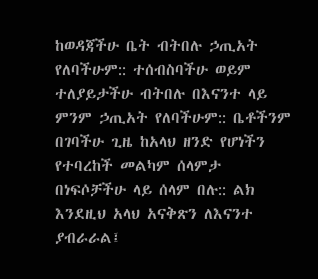ከወዳጃችሁ ቤት ብትበሉ ኃጢአት የለባችሁም:: ተሰብስባችሁ ወይም ተለያይታችሁ ብትበሉ በእናንተ ላይ ምንም ኃጢአት የለባችሁም:: ቤቶችንም በገባችሁ ጊዜ ከአላህ ዘንድ የሆነችን የተባረከች መልካም ሰላምታ በነፍሶቻችሁ ላይ ሰላም በሉ:: ልክ እንደዚህ አላህ አናቅጽን ለእናንተ ያብራራል፤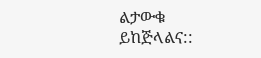ልታውቁ ይከጅላልና::